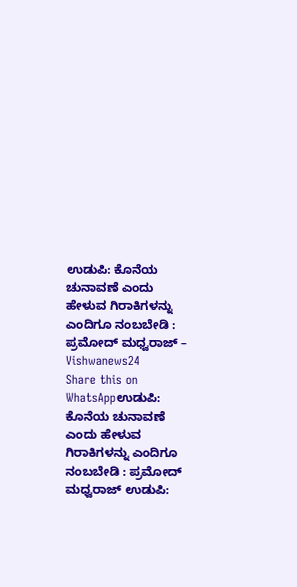ಉಡುಪಿ: ಕೊನೆಯ ಚುನಾವಣೆ ಎಂದು ಹೇಳುವ ಗಿರಾಕಿಗಳನ್ನು ಎಂದಿಗೂ ನಂಬಬೇಡಿ : ಪ್ರಮೋದ್ ಮಧ್ವರಾಜ್ – Vishwanews24
Share this on WhatsAppಉಡುಪಿ: ಕೊನೆಯ ಚುನಾವಣೆ ಎಂದು ಹೇಳುವ ಗಿರಾಕಿಗಳನ್ನು ಎಂದಿಗೂ ನಂಬಬೇಡಿ : ಪ್ರಮೋದ್ ಮಧ್ವರಾಜ್ ಉಡುಪಿ: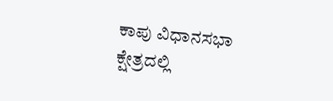ಕಾಪು ವಿಧಾನಸಭಾ ಕ್ಷೇತ್ರದಲ್ಲಿ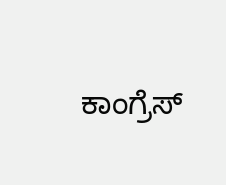ಕಾಂಗ್ರೆಸ್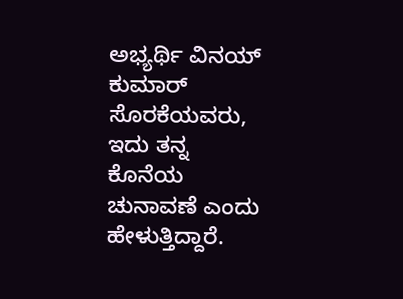ಅಭ್ಯರ್ಥಿ ವಿನಯ್ ಕುಮಾರ್ ಸೊರಕೆಯವರು, ಇದು ತನ್ನ ಕೊನೆಯ ಚುನಾವಣೆ ಎಂದು ಹೇಳುತ್ತಿದ್ದಾರೆ.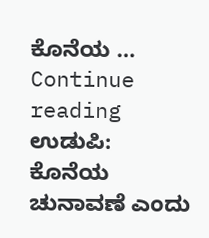ಕೊನೆಯ … Continue reading ಉಡುಪಿ: ಕೊನೆಯ ಚುನಾವಣೆ ಎಂದು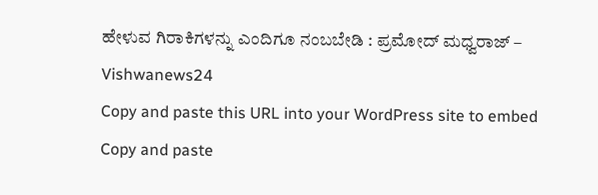ಹೇಳುವ ಗಿರಾಕಿಗಳನ್ನು ಎಂದಿಗೂ ನಂಬಬೇಡಿ : ಪ್ರಮೋದ್ ಮಧ್ವರಾಜ್ – Vishwanews24
Copy and paste this URL into your WordPress site to embed
Copy and paste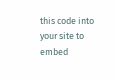this code into your site to embed